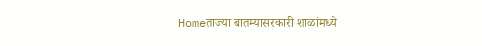Homeताज्या बातम्यासरकारी शाळांमध्ये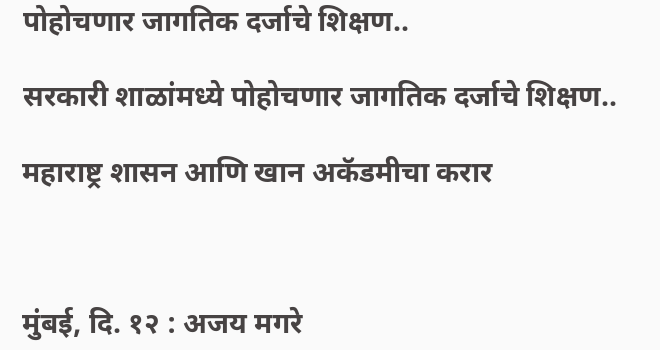पोहोचणार जागतिक दर्जाचे शिक्षण..

सरकारी शाळांमध्ये पोहोचणार जागतिक दर्जाचे शिक्षण..

महाराष्ट्र शासन आणि खान अकॅडमीचा करार



मुंबई, दि. १२ : अजय मगरे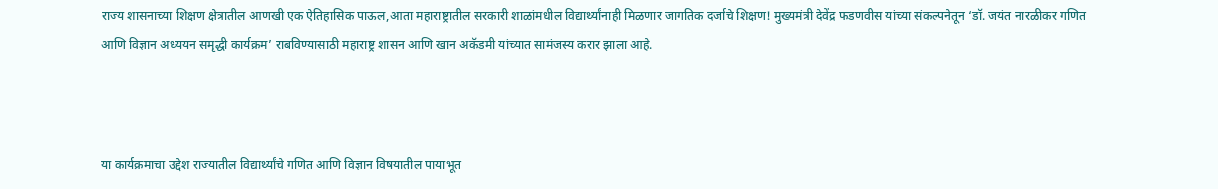राज्य शासनाच्या शिक्षण क्षेत्रातील आणखी एक ऐतिहासिक पाऊल,आता महाराष्ट्रातील सरकारी शाळांमधील विद्यार्थ्यांनाही मिळणार जागतिक दर्जाचे शिक्षण! मुख्यमंत्री देवेंद्र फडणवीस यांच्या संकल्पनेतून ‘डॉ. जयंत नारळीकर गणित आणि विज्ञान अध्ययन समृद्धी कार्यक्रम’ राबविण्यासाठी महाराष्ट्र शासन आणि खान अकॅडमी यांच्यात सामंजस्य करार झाला आहे.



या कार्यक्रमाचा उद्देश राज्यातील विद्यार्थ्यांचे गणित आणि विज्ञान विषयातील पायाभूत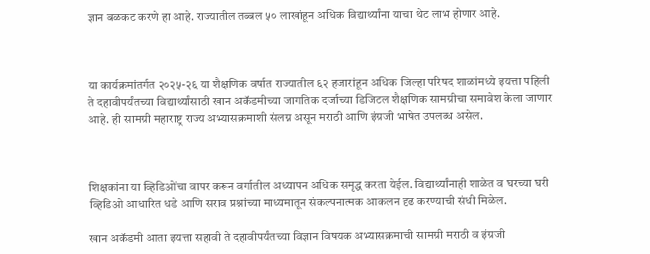ज्ञान बळकट करणे हा आहे. राज्यातील तब्बल ५० लाखांहून अधिक विद्यार्थ्यांना याचा थेट लाभ होणार आहे.



या कार्यक्रमांतर्गत २०२५-२६ या शैक्षणिक वर्षात राज्यातील ६२ हजारांहून अधिक जिल्हा परिषद शाळांमध्ये इयत्ता पहिली ते दहावीपर्यंतच्या विद्यार्थ्यांसाठी खान अकॅडमीच्या जागतिक दर्जाच्या डिजिटल शैक्षणिक सामग्रीचा समावेश केला जाणार आहे. ही सामग्री महाराष्ट्र राज्य अभ्यासक्रमाशी संलग्न असून मराठी आणि इंग्रजी भाषेत उपलब्ध असेल.



शिक्षकांना या व्हिडिओंचा वापर करून वर्गातील अध्यापन अधिक समृद्ध करता येईल. विद्यार्थ्यांनाही शाळेत व घरच्या घरी व्हिडिओ आधारित धडे आणि सराव प्रश्नांच्या माध्यमातून संकल्पनात्मक आकलन दृढ करण्याची संधी मिळेल.

खान अकॅडमी आता इयत्ता सहावी ते दहावीपर्यंतच्या विज्ञान विषयक अभ्यासक्रमाची सामग्री मराठी व इंग्रजी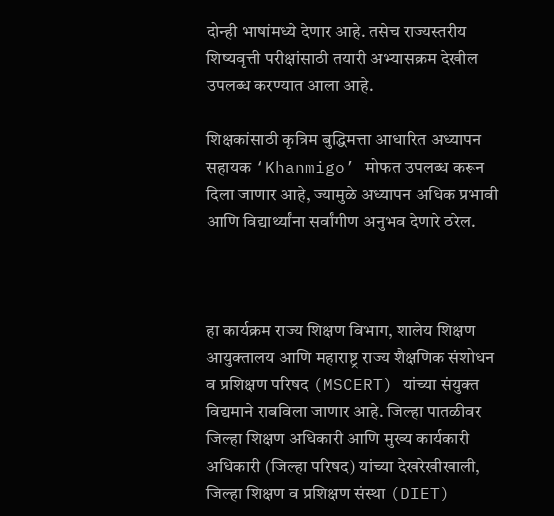दोन्ही भाषांमध्ये देणार आहे. तसेच राज्यस्तरीय शिष्यवृत्ती परीक्षांसाठी तयारी अभ्यासक्रम देखील उपलब्ध करण्यात आला आहे.

शिक्षकांसाठी कृत्रिम बुद्धिमत्ता आधारित अध्यापन सहायक ‘Khanmigo’ मोफत उपलब्ध करून दिला जाणार आहे, ज्यामुळे अध्यापन अधिक प्रभावी आणि विद्यार्थ्यांना सर्वांगीण अनुभव देणारे ठरेल.



हा कार्यक्रम राज्य शिक्षण विभाग, शालेय शिक्षण आयुक्तालय आणि महाराष्ट्र राज्य शैक्षणिक संशोधन व प्रशिक्षण परिषद (MSCERT) यांच्या संयुक्त विद्यमाने राबविला जाणार आहे. जिल्हा पातळीवर जिल्हा शिक्षण अधिकारी आणि मुख्य कार्यकारी अधिकारी (जिल्हा परिषद) यांच्या देखरेखीखाली, जिल्हा शिक्षण व प्रशिक्षण संस्था (DIET)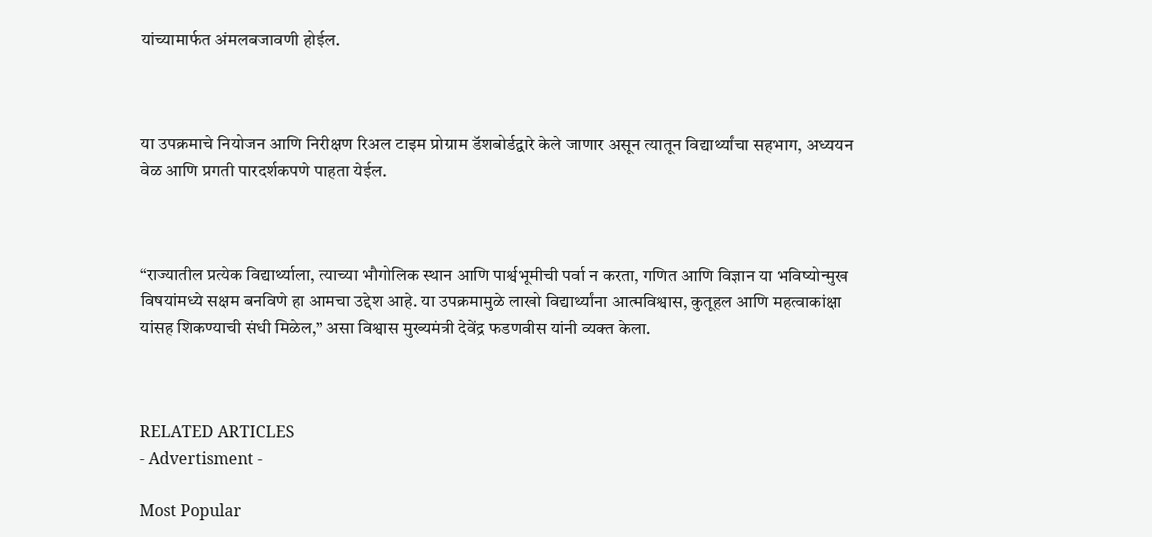यांच्यामार्फत अंमलबजावणी होईल.



या उपक्रमाचे नियोजन आणि निरीक्षण रिअल टाइम प्रोग्राम डॅशबोर्डद्वारे केले जाणार असून त्यातून विद्यार्थ्यांचा सहभाग, अध्ययन वेळ आणि प्रगती पारदर्शकपणे पाहता येईल.



“राज्यातील प्रत्येक विद्यार्थ्याला, त्याच्या भौगोलिक स्थान आणि पार्श्वभूमीची पर्वा न करता, गणित आणि विज्ञान या भविष्योन्मुख विषयांमध्ये सक्षम बनविणे हा आमचा उद्देश आहे. या उपक्रमामुळे लाखो विद्यार्थ्यांना आत्मविश्वास, कुतूहल आणि महत्वाकांक्षा यांसह शिकण्याची संधी मिळेल,” असा विश्वास मुख्यमंत्री देवेंद्र फडणवीस यांनी व्यक्त केला.



RELATED ARTICLES
- Advertisment -

Most Popular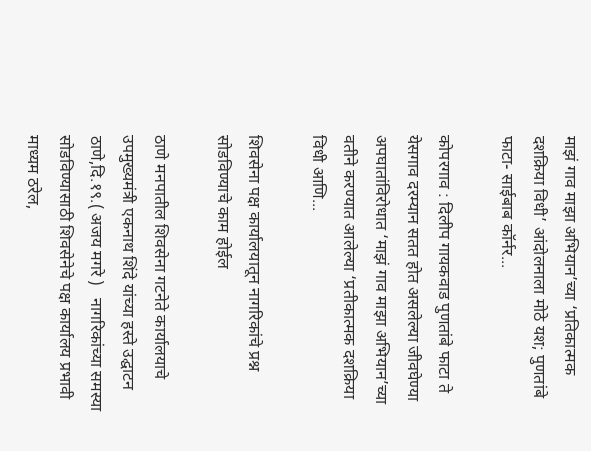माझं गाव माझा अभियान’च्या ‘प्रतिकात्मक दशक्रिया विधी’ आंदोलनाला मोठे यश; पुणतांबे फाटा- साईबाब कॉर्नर...

कोपरगाव : दिलीप गायकवाड पुणतांबे फाटा ते येसगाव दरम्यान सतत होत असलेल्या जीवघेण्या अपघातांविरोधात ‘माझं गाव माझा अभियान’च्या वतीने करण्यात आलेल्या ‘प्रतीकात्मक दशक्रिया विधी आणि...

शिवसेना पक्ष कार्यालयातून नागरिकांचे प्रश्न सोडविण्याचे काम होईल

ठाणे मनपातील शिवसेना गटनेते कार्यालयाचे उपमुख्यमंत्री एकनाथ शिंदे यांच्या हस्ते उद्घाटन ठाणे,दि.१९.( अजय मगरे )   नागरिकांच्या समस्या सोडविण्यासाठी शिवसेनेचे पक्ष कार्यालय प्रभावी माध्यम ठरेल,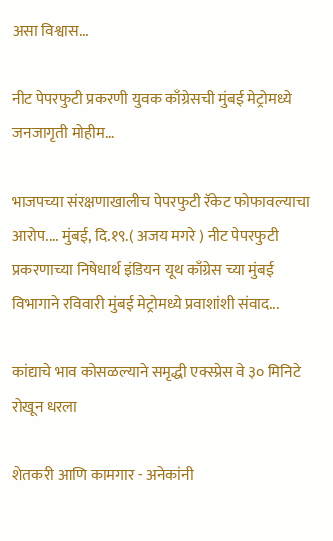असा विश्वास...

नीट पेपरफुटी प्रकरणी युवक काँग्रेसची मुंबई मेट्रोमध्ये जनजागृती मोहीम…

भाजपच्या संरक्षणाखालीच पेपरफुटी रॅकेट फोफावल्याचा आरोप.... मुंबई, दि.१९.( अजय मगरे ) नीट पेपरफुटी प्रकरणाच्या निषेधार्थ इंडियन यूथ काँग्रेस च्या मुंबई विभागाने रविवारी मुंबई मेट्रोमध्ये प्रवाशांशी संवाद...

कांद्याचे भाव कोसळल्याने समृद्धी एक्स्प्रेस वे ३० मिनिटे रोखून धरला

शेतकरी आणि कामगार - अनेकांनी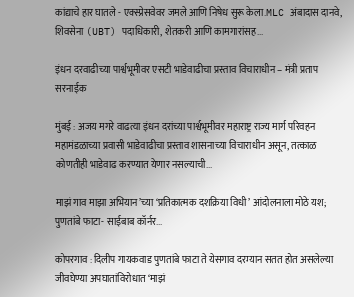कांद्याचे हार घातले - एक्स्प्रेसवेवर जमले आणि निषेध सुरू केला.MLC अंबादास दानवे, शिवसेना (UBT) पदाधिकारी, शेतकरी आणि कामगारांसह...

इंधन दरवाढीच्या पार्श्वभूमीवर एसटी भाडेवाढीचा प्रस्ताव विचाराधीन – मंत्री प्रताप सरनाईक

मुंबई : अजय मगरे वाढत्या इंधन दरांच्या पार्श्वभूमीवर महाराष्ट्र राज्य मार्ग परिवहन महामंडळाच्या प्रवासी भाडेवाढीचा प्रस्ताव शासनाच्या विचाराधीन असून, तत्काळ कोणतीही भाडेवाढ करण्यात येणार नसल्याची...

माझं गाव माझा अभियान’च्या ‘प्रतिकात्मक दशक्रिया विधी’ आंदोलनाला मोठे यश; पुणतांबे फाटा- साईबाब कॉर्नर...

कोपरगाव : दिलीप गायकवाड पुणतांबे फाटा ते येसगाव दरम्यान सतत होत असलेल्या जीवघेण्या अपघातांविरोधात ‘माझं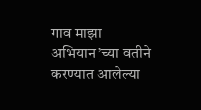गाव माझा अभियान’च्या वतीने करण्यात आलेल्या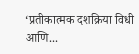‘प्रतीकात्मक दशक्रिया विधी आणि...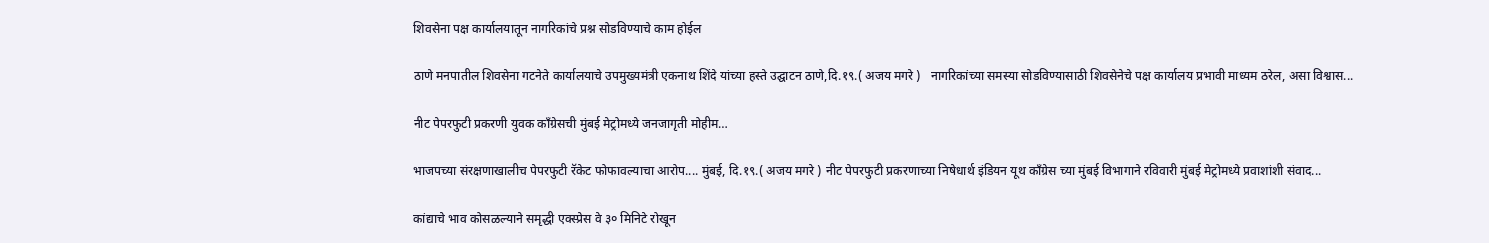शिवसेना पक्ष कार्यालयातून नागरिकांचे प्रश्न सोडविण्याचे काम होईल

ठाणे मनपातील शिवसेना गटनेते कार्यालयाचे उपमुख्यमंत्री एकनाथ शिंदे यांच्या हस्ते उद्घाटन ठाणे,दि.१९.( अजय मगरे )   नागरिकांच्या समस्या सोडविण्यासाठी शिवसेनेचे पक्ष कार्यालय प्रभावी माध्यम ठरेल, असा विश्वास...

नीट पेपरफुटी प्रकरणी युवक काँग्रेसची मुंबई मेट्रोमध्ये जनजागृती मोहीम…

भाजपच्या संरक्षणाखालीच पेपरफुटी रॅकेट फोफावल्याचा आरोप.... मुंबई, दि.१९.( अजय मगरे ) नीट पेपरफुटी प्रकरणाच्या निषेधार्थ इंडियन यूथ काँग्रेस च्या मुंबई विभागाने रविवारी मुंबई मेट्रोमध्ये प्रवाशांशी संवाद...

कांद्याचे भाव कोसळल्याने समृद्धी एक्स्प्रेस वे ३० मिनिटे रोखून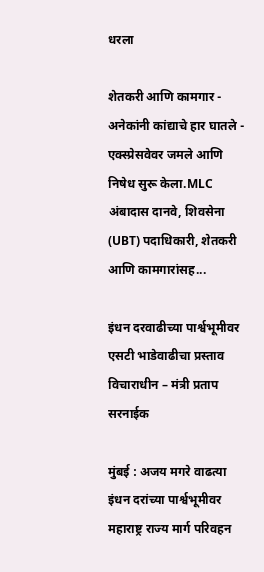धरला

शेतकरी आणि कामगार - अनेकांनी कांद्याचे हार घातले - एक्स्प्रेसवेवर जमले आणि निषेध सुरू केला.MLC अंबादास दानवे, शिवसेना (UBT) पदाधिकारी, शेतकरी आणि कामगारांसह...

इंधन दरवाढीच्या पार्श्वभूमीवर एसटी भाडेवाढीचा प्रस्ताव विचाराधीन – मंत्री प्रताप सरनाईक

मुंबई : अजय मगरे वाढत्या इंधन दरांच्या पार्श्वभूमीवर महाराष्ट्र राज्य मार्ग परिवहन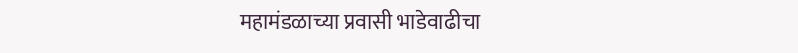महामंडळाच्या प्रवासी भाडेवाढीचा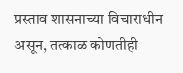प्रस्ताव शासनाच्या विचाराधीन असून, तत्काळ कोणतीही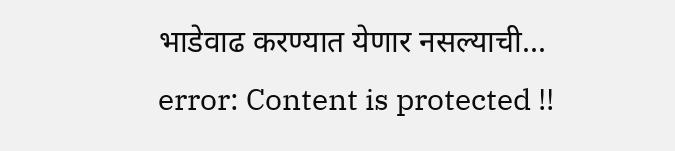भाडेवाढ करण्यात येणार नसल्याची...
error: Content is protected !!